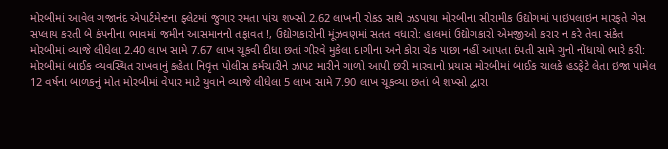મોરબીમાં આવેલ ગજાનંદ એપાર્ટમેન્ટના ફ્લેટમાં જુગાર રમતા પાંચ શખ્સો 2.62 લાખની રોકડ સાથે ઝડપાયા મોરબીના સીરામીક ઉદ્યોગમાં પાઇપલાઇન મારફતે ગેસ સપ્લાય કરતી બે કંપનીના ભાવમાં જમીન આસમાનનો તફાવત !, ઉદ્યોગકારોની મૂંઝવણમાં સતત વધારો: હાલમાં ઉદ્યોગકારો એમજીઓ કરાર ન કરે તેવા સંકેત મોરબીમાં વ્યાજે લીધેલા 2.40 લાખ સામે 7.67 લાખ ચૂકવી દીધા છતાં ગીરવે મુકેલા દાગીના અને કોરા ચેક પાછા નહીં આપતા દંપતી સામે ગુનો નોંધાયો ભારે કરી: મોરબીમાં બાઈક વ્યવસ્થિત રાખવાનું કહેતા નિવૃત્ત પોલીસ કર્મચારીને ઝાપટ મારીને ગાળો આપી છરી મારવાનો પ્રયાસ મોરબીમાં બાઈક ચાલકે હડફેટે લેતા ઇજા પામેલ 12 વર્ષના બાળકનું મોત મોરબીમાં વેપાર માટે યુવાને વ્યાજે લીધેલા 5 લાખ સામે 7.90 લાખ ચૂકવ્યા છતાં બે શખ્સો દ્વારા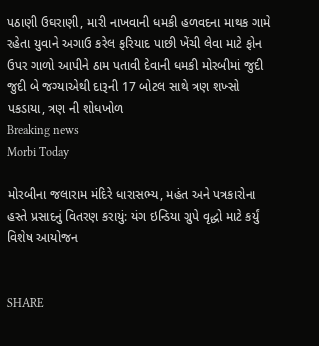પઠાણી ઉઘરાણી, મારી નાખવાની ધમકી હળવદના માથક ગામે રહેતા યુવાને અગાઉ કરેલ ફરિયાદ પાછી ખેંચી લેવા માટે ફોન ઉપર ગાળો આપીને ઠામ પતાવી દેવાની ધમકી મોરબીમાં જુદી જુદી બે જગ્યાએથી દારૂની 17 બોટલ સાથે ત્રણ શખ્સો પકડાયા, ત્રણ ની શોધખોળ
Breaking news
Morbi Today

મોરબીના જલારામ મંદિરે ધારાસભ્ય, મહંત અને પત્રકારોના હસ્તે પ્રસાદનું વિતરણ કરાયું: યંગ ઇન્ડિયા ગ્રુપે વૃદ્ધો માટે કર્યું વિશેષ આયોજન


SHARE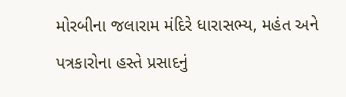મોરબીના જલારામ મંદિરે ધારાસભ્ય, મહંત અને પત્રકારોના હસ્તે પ્રસાદનું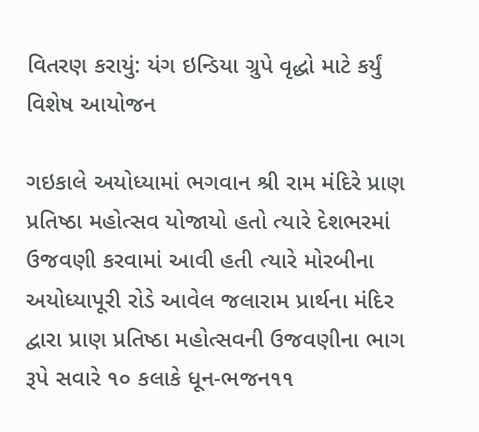વિતરણ કરાયું: યંગ ઇન્ડિયા ગ્રુપે વૃદ્ધો માટે કર્યું વિશેષ આયોજન

ગઇકાલે અયોધ્યામાં ભગવાન શ્રી રામ મંદિરે પ્રાણ પ્રતિષ્ઠા મહોત્સવ યોજાયો હતો ત્યારે દેશભરમાં ઉજવણી કરવામાં આવી હતી ત્યારે મોરબીના અયોધ્યાપૂરી રોડે આવેલ જલારામ પ્રાર્થના મંદિર દ્વારા પ્રાણ પ્રતિષ્ઠા મહોત્સવની ઉજવણીના ભાગ રૂપે સવારે ૧૦ કલાકે ધૂન-ભજન૧૧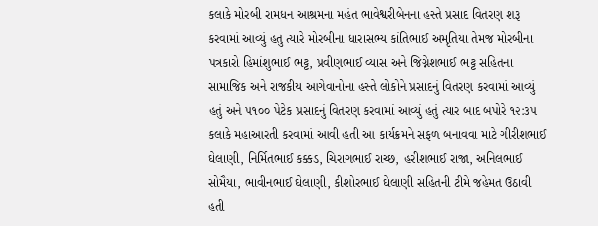કલાકે મોરબી રામધન આશ્રમના મહંત ભાવેશ્વરીબેનના હસ્તે પ્રસાદ વિતરણ શરૂ કરવામાં આવ્યું હતુ ત્યારે મોરબીના ધારાસભ્ય કાંતિભાઈ અમૃતિયા તેમજ મોરબીના પત્રકારો હિમાંશુભાઈ ભટ્ટ, પ્રવીણભાઈ વ્યાસ અને જિગ્નેશભાઈ ભટ્ટ સહિતના સામાજિક અને રાજકીય આગેવાનોના હસ્તે લોકોને પ્રસાદનું વિતરણ કરવામાં આવ્યું હતું અને ૫૧૦૦ પેટેક પ્રસાદનું વિતરણ કરવામાં આવ્યું હતું ત્યાર બાદ બપોરે ૧૨:૩૫ કલાકે મહાઆરતી કરવામાં આવી હતી આ કાર્યક્રમને સફળ બનાવવા માટે ગીરીશભાઈ ઘેલાણી, નિર્મિતભાઈ કક્કડ, ચિરાગભાઈ રાચ્છ, હરીશભાઈ રાજા, અનિલભાઈ સોમૈયા, ભાવીનભાઈ ઘેલાણી, કીશોરભાઈ ઘેલાણી સહિતની ટીમે જહેમત ઉઠાવી હતી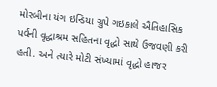મોરબીના યંગ ઇન્ડિયા ગ્રુપે ગઇકાલે ઐતિહાસિક પર્વની વૃદ્ધાશ્રમ સહિતના વૃદ્ધો સાથે ઉજવણી કરી હતી. અને ત્યારે મોટી સંખ્યામાં વૃદ્ધો હાજર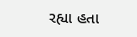રહ્યા હતા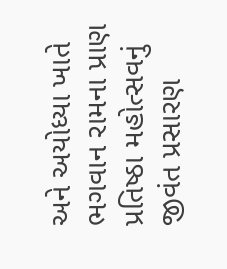અને અયોધ્યા ખાતે ભગવાન રામના પ્રાણ પ્રતિષ્ઠા મહોત્સવનું જીવંત પ્રસારણ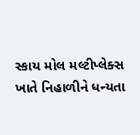સ્કાય મોલ મલ્ટીપ્લેક્સ ખાતે નિહાળીને ધન્યતા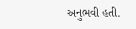અનુભવી હતી.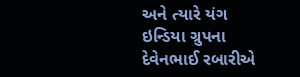અને ત્યારે યંગ ઇન્ડિયા ગ્રુપના દેવેનભાઈ રબારીએ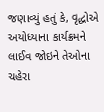જણાવ્યું હતું કે, વૃદ્ધોએ અયોધ્યાના કાર્યક્રમને લાઈવ જોઇને તેઓના ચહેરા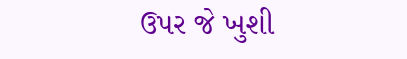ઉપર જે ખુશી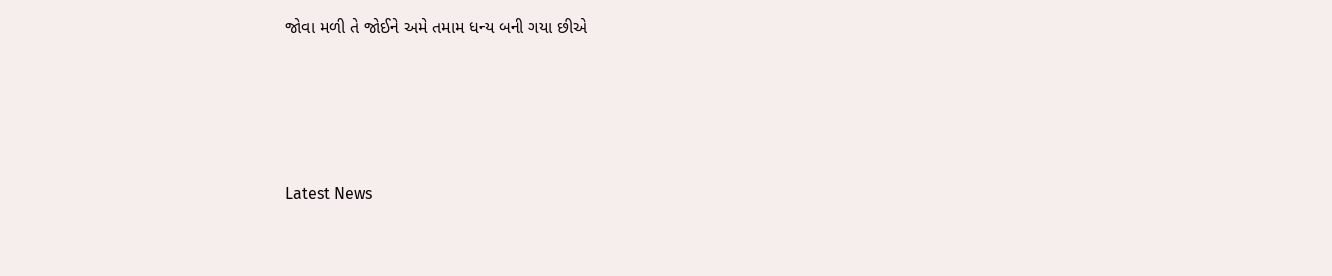જોવા મળી તે જોઈને અમે તમામ ધન્ય બની ગયા છીએ






Latest News